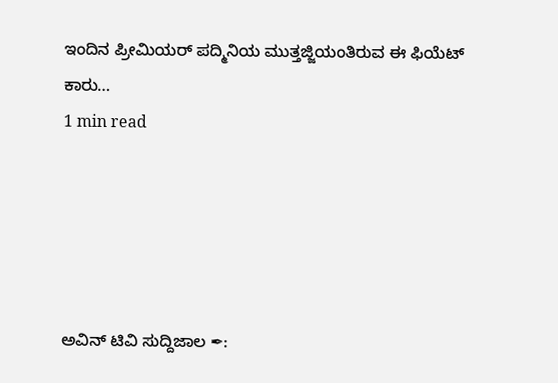ಇಂದಿನ ಪ್ರೀಮಿಯರ್ ಪದ್ಮಿನಿಯ ಮುತ್ತಜ್ಜಿಯಂತಿರುವ ಈ ಫಿಯೆಟ್ ಕಾರು…
1 min read





ಅವಿನ್ ಟಿವಿ ಸುದ್ದಿಜಾಲ ✒: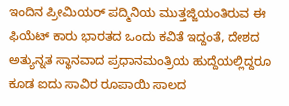ಇಂದಿನ ಪ್ರೀಮಿಯರ್ ಪದ್ಮಿನಿಯ ಮುತ್ತಜ್ಜಿಯಂತಿರುವ ಈ ಫಿಯೆಟ್ ಕಾರು ಭಾರತದ ಒಂದು ಕವಿತೆ ಇದ್ದಂತೆ, ದೇಶದ ಅತ್ಯುನ್ನತ ಸ್ಥಾನವಾದ ಪ್ರಧಾನಮಂತ್ರಿಯ ಹುದ್ದೆಯಲ್ಲಿದ್ದರೂ ಕೂಡ ಐದು ಸಾವಿರ ರೂಪಾಯಿ ಸಾಲದ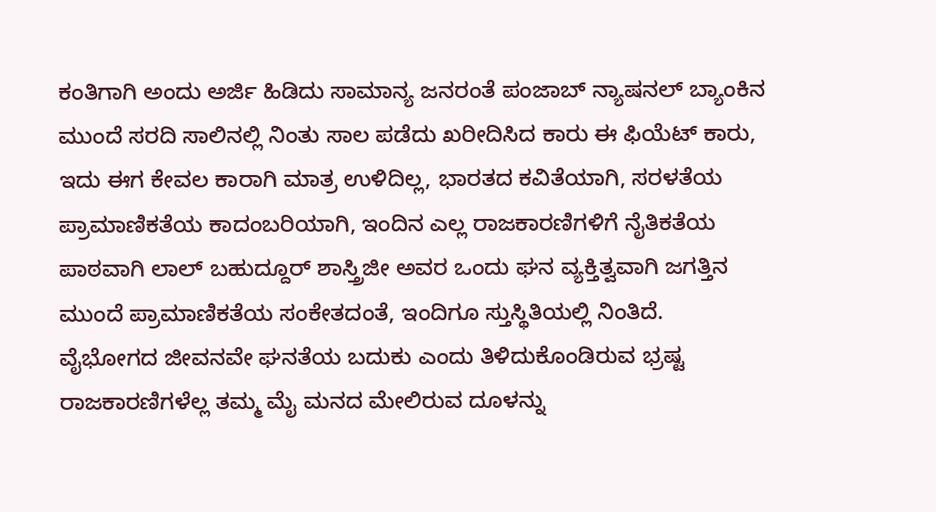ಕಂತಿಗಾಗಿ ಅಂದು ಅರ್ಜಿ ಹಿಡಿದು ಸಾಮಾನ್ಯ ಜನರಂತೆ ಪಂಜಾಬ್ ನ್ಯಾಷನಲ್ ಬ್ಯಾಂಕಿನ ಮುಂದೆ ಸರದಿ ಸಾಲಿನಲ್ಲಿ ನಿಂತು ಸಾಲ ಪಡೆದು ಖರೀದಿಸಿದ ಕಾರು ಈ ಫಿಯೆಟ್ ಕಾರು,
ಇದು ಈಗ ಕೇವಲ ಕಾರಾಗಿ ಮಾತ್ರ ಉಳಿದಿಲ್ಲ, ಭಾರತದ ಕವಿತೆಯಾಗಿ, ಸರಳತೆಯ ಪ್ರಾಮಾಣಿಕತೆಯ ಕಾದಂಬರಿಯಾಗಿ, ಇಂದಿನ ಎಲ್ಲ ರಾಜಕಾರಣಿಗಳಿಗೆ ನೈತಿಕತೆಯ ಪಾಠವಾಗಿ ಲಾಲ್ ಬಹುದ್ದೂರ್ ಶಾಸ್ತ್ರಿಜೀ ಅವರ ಒಂದು ಘನ ವ್ಯಕ್ತಿತ್ವವಾಗಿ ಜಗತ್ತಿನ ಮುಂದೆ ಪ್ರಾಮಾಣಿಕತೆಯ ಸಂಕೇತದಂತೆ, ಇಂದಿಗೂ ಸ್ತುಸ್ಥಿತಿಯಲ್ಲಿ ನಿಂತಿದೆ.
ವೈಭೋಗದ ಜೀವನವೇ ಘನತೆಯ ಬದುಕು ಎಂದು ತಿಳಿದುಕೊಂಡಿರುವ ಭ್ರಷ್ಟ ರಾಜಕಾರಣಿಗಳೆಲ್ಲ ತಮ್ಮ ಮೈ ಮನದ ಮೇಲಿರುವ ದೂಳನ್ನು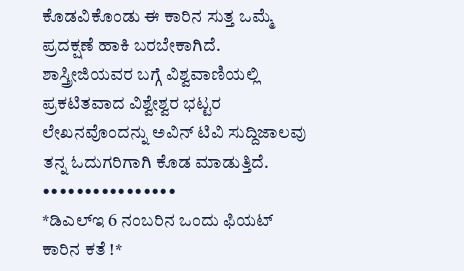ಕೊಡವಿಕೊಂಡು ಈ ಕಾರಿನ ಸುತ್ತ ಒಮ್ಮೆ ಪ್ರದಕ್ಷಣೆ ಹಾಕಿ ಬರಬೇಕಾಗಿದೆ.
ಶಾಸ್ತ್ರೀಜಿಯವರ ಬಗ್ಗೆ ವಿಶ್ವವಾಣಿಯಲ್ಲಿ ಪ್ರಕಟಿತವಾದ ವಿಶ್ವೇಶ್ವರ ಭಟ್ಟರ ಲೇಖನವೊಂದನ್ನು ಅವಿನ್ ಟಿವಿ ಸುದ್ದಿಜಾಲವು ತನ್ನ ಓದುಗರಿಗಾಗಿ ಕೊಡ ಮಾಡುತ್ತಿದೆ.
••••••••••••••••
*ಡಿಎಲ್ಇ 6 ನಂಬರಿನ ಒಂದು ಫಿಯಟ್ ಕಾರಿನ ಕತೆ !*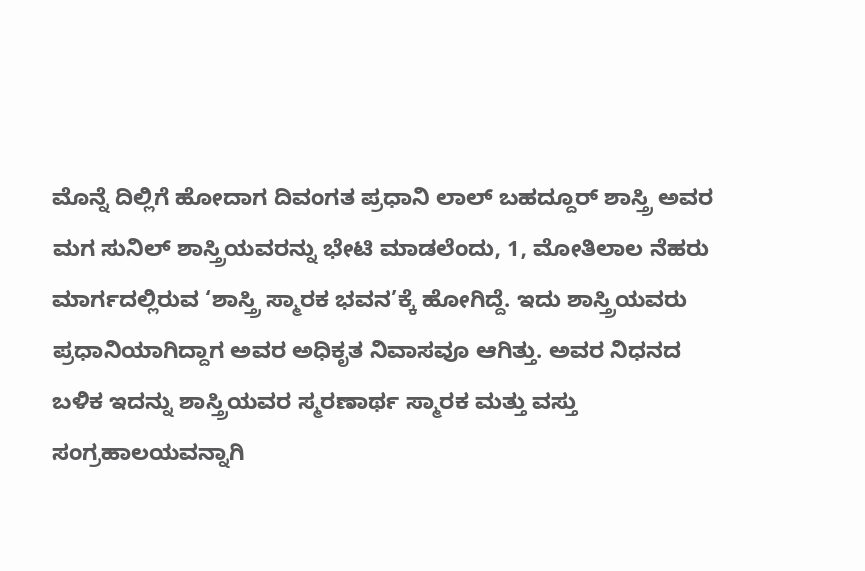ಮೊನ್ನೆ ದಿಲ್ಲಿಗೆ ಹೋದಾಗ ದಿವಂಗತ ಪ್ರಧಾನಿ ಲಾಲ್ ಬಹದ್ದೂರ್ ಶಾಸ್ತ್ರಿ ಅವರ ಮಗ ಸುನಿಲ್ ಶಾಸ್ತ್ರಿಯವರನ್ನು ಭೇಟಿ ಮಾಡಲೆಂದು, 1, ಮೋತಿಲಾಲ ನೆಹರು ಮಾರ್ಗದಲ್ಲಿರುವ ‘ಶಾಸ್ತ್ರಿ ಸ್ಮಾರಕ ಭವನ’ಕ್ಕೆ ಹೋಗಿದ್ದೆ. ಇದು ಶಾಸ್ತ್ರಿಯವರು ಪ್ರಧಾನಿಯಾಗಿದ್ದಾಗ ಅವರ ಅಧಿಕೃತ ನಿವಾಸವೂ ಆಗಿತ್ತು. ಅವರ ನಿಧನದ ಬಳಿಕ ಇದನ್ನು ಶಾಸ್ತ್ರಿಯವರ ಸ್ಮರಣಾರ್ಥ ಸ್ಮಾರಕ ಮತ್ತು ವಸ್ತು ಸಂಗ್ರಹಾಲಯವನ್ನಾಗಿ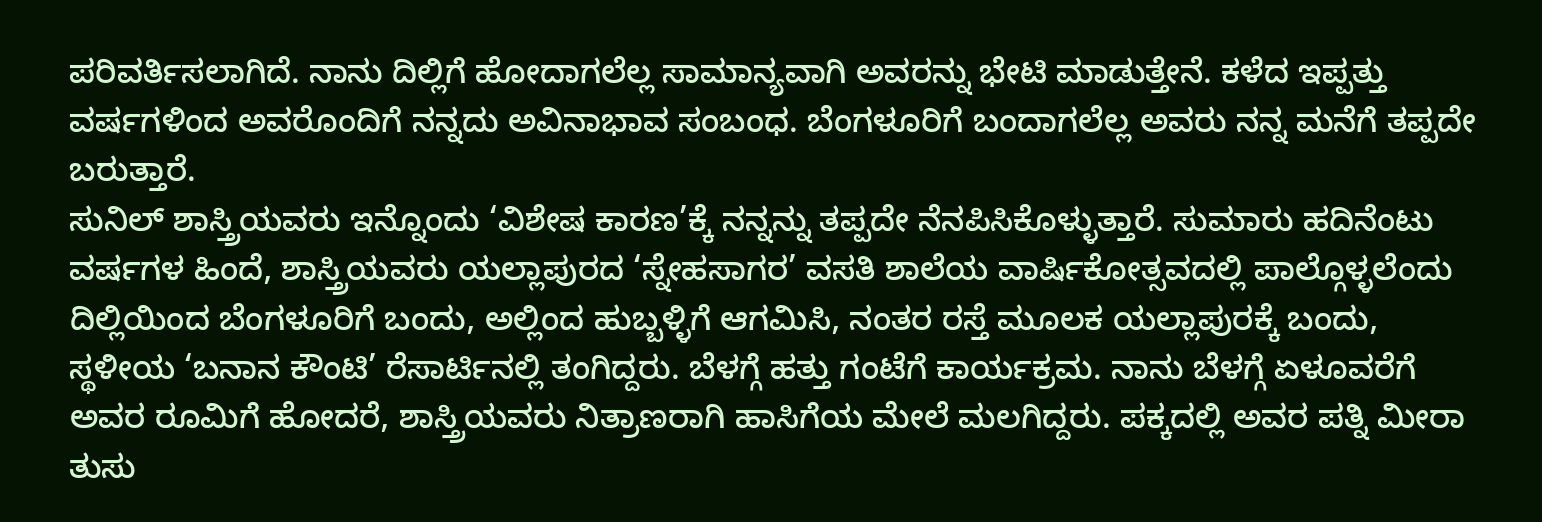ಪರಿವರ್ತಿಸಲಾಗಿದೆ. ನಾನು ದಿಲ್ಲಿಗೆ ಹೋದಾಗಲೆಲ್ಲ ಸಾಮಾನ್ಯವಾಗಿ ಅವರನ್ನು ಭೇಟಿ ಮಾಡುತ್ತೇನೆ. ಕಳೆದ ಇಪ್ಪತ್ತು ವರ್ಷಗಳಿಂದ ಅವರೊಂದಿಗೆ ನನ್ನದು ಅವಿನಾಭಾವ ಸಂಬಂಧ. ಬೆಂಗಳೂರಿಗೆ ಬಂದಾಗಲೆಲ್ಲ ಅವರು ನನ್ನ ಮನೆಗೆ ತಪ್ಪದೇ ಬರುತ್ತಾರೆ.
ಸುನಿಲ್ ಶಾಸ್ತ್ರಿಯವರು ಇನ್ನೊಂದು ‘ವಿಶೇಷ ಕಾರಣ’ಕ್ಕೆ ನನ್ನನ್ನು ತಪ್ಪದೇ ನೆನಪಿಸಿಕೊಳ್ಳುತ್ತಾರೆ. ಸುಮಾರು ಹದಿನೆಂಟು ವರ್ಷಗಳ ಹಿಂದೆ, ಶಾಸ್ತ್ರಿಯವರು ಯಲ್ಲಾಪುರದ ‘ಸ್ನೇಹಸಾಗರ’ ವಸತಿ ಶಾಲೆಯ ವಾರ್ಷಿಕೋತ್ಸವದಲ್ಲಿ ಪಾಲ್ಗೊಳ್ಳಲೆಂದು ದಿಲ್ಲಿಯಿಂದ ಬೆಂಗಳೂರಿಗೆ ಬಂದು, ಅಲ್ಲಿಂದ ಹುಬ್ಬಳ್ಳಿಗೆ ಆಗಮಿಸಿ, ನಂತರ ರಸ್ತೆ ಮೂಲಕ ಯಲ್ಲಾಪುರಕ್ಕೆ ಬಂದು, ಸ್ಥಳೀಯ ‘ಬನಾನ ಕೌಂಟಿ’ ರೆಸಾರ್ಟಿನಲ್ಲಿ ತಂಗಿದ್ದರು. ಬೆಳಗ್ಗೆ ಹತ್ತು ಗಂಟೆಗೆ ಕಾರ್ಯಕ್ರಮ. ನಾನು ಬೆಳಗ್ಗೆ ಏಳೂವರೆಗೆ ಅವರ ರೂಮಿಗೆ ಹೋದರೆ, ಶಾಸ್ತ್ರಿಯವರು ನಿತ್ರಾಣರಾಗಿ ಹಾಸಿಗೆಯ ಮೇಲೆ ಮಲಗಿದ್ದರು. ಪಕ್ಕದಲ್ಲಿ ಅವರ ಪತ್ನಿ ಮೀರಾ ತುಸು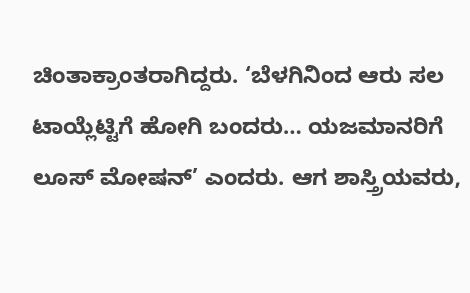ಚಿಂತಾಕ್ರಾಂತರಾಗಿದ್ದರು. ‘ಬೆಳಗಿನಿಂದ ಆರು ಸಲ ಟಾಯ್ಲೆಟ್ಟಿಗೆ ಹೋಗಿ ಬಂದರು… ಯಜಮಾನರಿಗೆ ಲೂಸ್ ಮೋಷನ್’ ಎಂದರು. ಆಗ ಶಾಸ್ತ್ರಿಯವರು,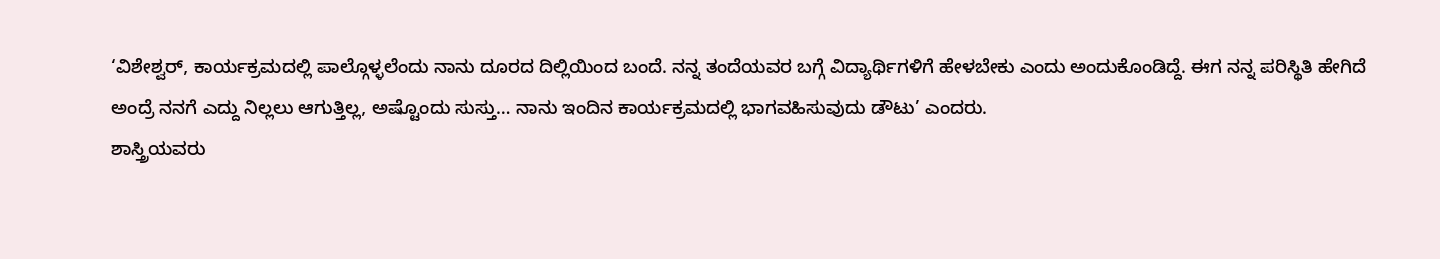‘ವಿಶೇಶ್ವರ್, ಕಾರ್ಯಕ್ರಮದಲ್ಲಿ ಪಾಲ್ಗೊಳ್ಳಲೆಂದು ನಾನು ದೂರದ ದಿಲ್ಲಿಯಿಂದ ಬಂದೆ. ನನ್ನ ತಂದೆಯವರ ಬಗ್ಗೆ ವಿದ್ಯಾರ್ಥಿಗಳಿಗೆ ಹೇಳಬೇಕು ಎಂದು ಅಂದುಕೊಂಡಿದ್ದೆ. ಈಗ ನನ್ನ ಪರಿಸ್ಥಿತಿ ಹೇಗಿದೆ ಅಂದ್ರೆ ನನಗೆ ಎದ್ದು ನಿಲ್ಲಲು ಆಗುತ್ತಿಲ್ಲ, ಅಷ್ಟೊಂದು ಸುಸ್ತು… ನಾನು ಇಂದಿನ ಕಾರ್ಯಕ್ರಮದಲ್ಲಿ ಭಾಗವಹಿಸುವುದು ಡೌಟು’ ಎಂದರು.
ಶಾಸ್ತ್ರಿಯವರು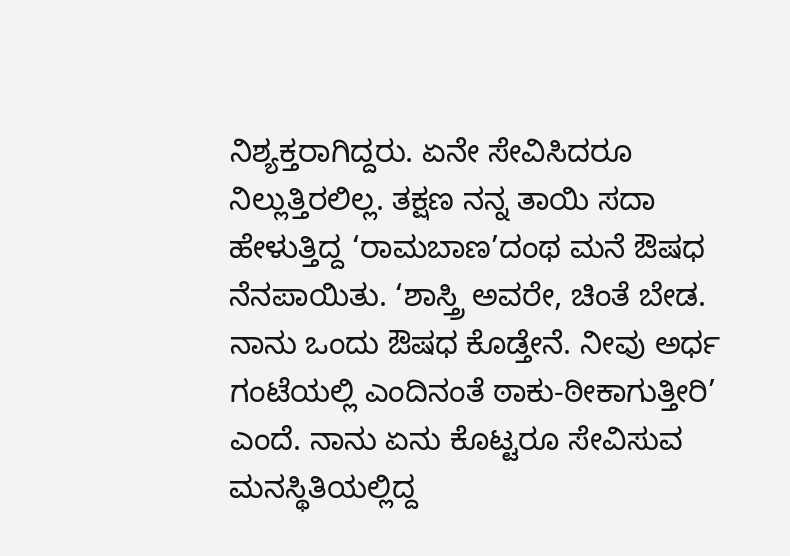ನಿಶ್ಯಕ್ತರಾಗಿದ್ದರು. ಏನೇ ಸೇವಿಸಿದರೂ ನಿಲ್ಲುತ್ತಿರಲಿಲ್ಲ. ತಕ್ಷಣ ನನ್ನ ತಾಯಿ ಸದಾ ಹೇಳುತ್ತಿದ್ದ ‘ರಾಮಬಾಣ’ದಂಥ ಮನೆ ಔಷಧ ನೆನಪಾಯಿತು. ‘ಶಾಸ್ತ್ರಿ ಅವರೇ, ಚಿಂತೆ ಬೇಡ. ನಾನು ಒಂದು ಔಷಧ ಕೊಡ್ತೇನೆ. ನೀವು ಅರ್ಧ ಗಂಟೆಯಲ್ಲಿ ಎಂದಿನಂತೆ ಠಾಕು-ಠೀಕಾಗುತ್ತೀರಿ’ ಎಂದೆ. ನಾನು ಏನು ಕೊಟ್ಟರೂ ಸೇವಿಸುವ ಮನಸ್ಥಿತಿಯಲ್ಲಿದ್ದ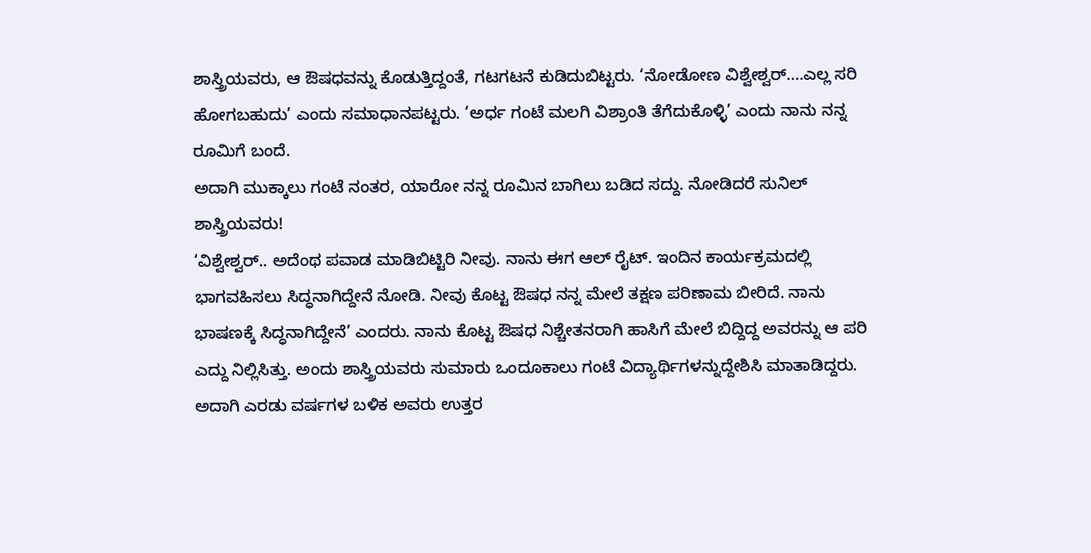ಶಾಸ್ತ್ರಿಯವರು, ಆ ಔಷಧವನ್ನು ಕೊಡುತ್ತಿದ್ದಂತೆ, ಗಟಗಟನೆ ಕುಡಿದುಬಿಟ್ಟರು. ‘ನೋಡೋಣ ವಿಶ್ವೇಶ್ವರ್….ಎಲ್ಲ ಸರಿ ಹೋಗಬಹುದು’ ಎಂದು ಸಮಾಧಾನಪಟ್ಟರು. ‘ಅರ್ಧ ಗಂಟೆ ಮಲಗಿ ವಿಶ್ರಾಂತಿ ತೆಗೆದುಕೊಳ್ಳಿ’ ಎಂದು ನಾನು ನನ್ನ ರೂಮಿಗೆ ಬಂದೆ.
ಅದಾಗಿ ಮುಕ್ಕಾಲು ಗಂಟೆ ನಂತರ, ಯಾರೋ ನನ್ನ ರೂಮಿನ ಬಾಗಿಲು ಬಡಿದ ಸದ್ದು. ನೋಡಿದರೆ ಸುನಿಲ್ ಶಾಸ್ತ್ರಿಯವರು!
‘ವಿಶ್ವೇಶ್ವರ್.. ಅದೆಂಥ ಪವಾಡ ಮಾಡಿಬಿಟ್ಟಿರಿ ನೀವು. ನಾನು ಈಗ ಆಲ್ ರೈಟ್. ಇಂದಿನ ಕಾರ್ಯಕ್ರಮದಲ್ಲಿ ಭಾಗವಹಿಸಲು ಸಿದ್ಧನಾಗಿದ್ದೇನೆ ನೋಡಿ. ನೀವು ಕೊಟ್ಟ ಔಷಧ ನನ್ನ ಮೇಲೆ ತಕ್ಷಣ ಪರಿಣಾಮ ಬೀರಿದೆ. ನಾನು ಭಾಷಣಕ್ಕೆ ಸಿದ್ಧನಾಗಿದ್ದೇನೆ’ ಎಂದರು. ನಾನು ಕೊಟ್ಟ ಔಷಧ ನಿಶ್ಚೇತನರಾಗಿ ಹಾಸಿಗೆ ಮೇಲೆ ಬಿದ್ದಿದ್ದ ಅವರನ್ನು ಆ ಪರಿ ಎದ್ದು ನಿಲ್ಲಿಸಿತ್ತು. ಅಂದು ಶಾಸ್ತ್ರಿಯವರು ಸುಮಾರು ಒಂದೂಕಾಲು ಗಂಟೆ ವಿದ್ಯಾರ್ಥಿಗಳನ್ನುದ್ದೇಶಿಸಿ ಮಾತಾಡಿದ್ದರು. ಅದಾಗಿ ಎರಡು ವರ್ಷಗಳ ಬಳಿಕ ಅವರು ಉತ್ತರ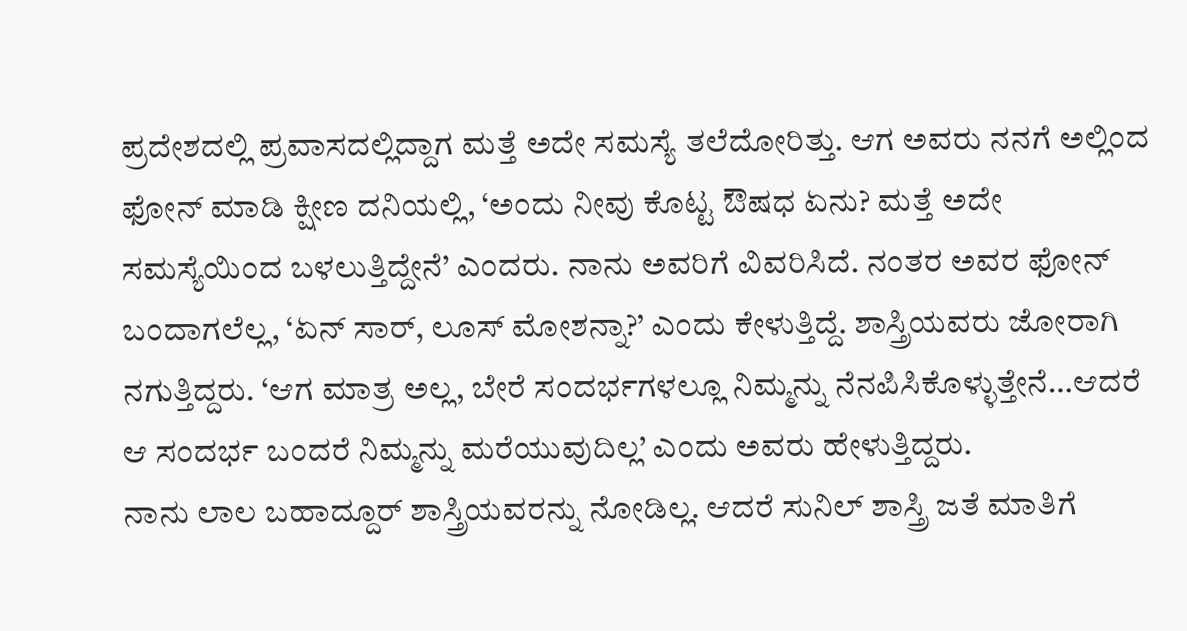ಪ್ರದೇಶದಲ್ಲಿ ಪ್ರವಾಸದಲ್ಲಿದ್ದಾಗ ಮತ್ತೆ ಅದೇ ಸಮಸ್ಯೆ ತಲೆದೋರಿತ್ತು. ಆಗ ಅವರು ನನಗೆ ಅಲ್ಲಿಂದ ಫೋನ್ ಮಾಡಿ ಕ್ಷೀಣ ದನಿಯಲ್ಲಿ, ‘ಅಂದು ನೀವು ಕೊಟ್ಟ ಔಷಧ ಏನು? ಮತ್ತೆ ಅದೇ ಸಮಸ್ಯೆಯಿಂದ ಬಳಲುತ್ತಿದ್ದೇನೆ’ ಎಂದರು. ನಾನು ಅವರಿಗೆ ವಿವರಿಸಿದೆ. ನಂತರ ಅವರ ಫೋನ್ ಬಂದಾಗಲೆಲ್ಲ, ‘ಏನ್ ಸಾರ್, ಲೂಸ್ ಮೋಶನ್ನಾ?’ ಎಂದು ಕೇಳುತ್ತಿದ್ದೆ. ಶಾಸ್ತ್ರಿಯವರು ಜೋರಾಗಿ ನಗುತ್ತಿದ್ದರು. ‘ಆಗ ಮಾತ್ರ ಅಲ್ಲ, ಬೇರೆ ಸಂದರ್ಭಗಳಲ್ಲೂ ನಿಮ್ಮನ್ನು ನೆನಪಿಸಿಕೊಳ್ಳುತ್ತೇನೆ…ಆದರೆ ಆ ಸಂದರ್ಭ ಬಂದರೆ ನಿಮ್ಮನ್ನು ಮರೆಯುವುದಿಲ್ಲ’ ಎಂದು ಅವರು ಹೇಳುತ್ತಿದ್ದರು.
ನಾನು ಲಾಲ ಬಹಾದ್ದೂರ್ ಶಾಸ್ತ್ರಿಯವರನ್ನು ನೋಡಿಲ್ಲ. ಆದರೆ ಸುನಿಲ್ ಶಾಸ್ತ್ರಿ ಜತೆ ಮಾತಿಗೆ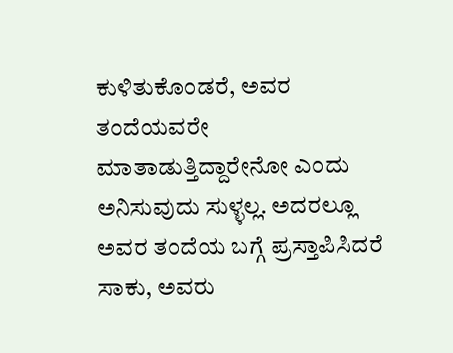ಕುಳಿತುಕೊಂಡರೆ, ಅವರ ತಂದೆಯವರೇ ಮಾತಾಡುತ್ತಿದ್ದಾರೇನೋ ಎಂದು ಅನಿಸುವುದು ಸುಳ್ಳಲ್ಲ. ಅದರಲ್ಲೂ ಅವರ ತಂದೆಯ ಬಗ್ಗೆ ಪ್ರಸ್ತಾಪಿಸಿದರೆ ಸಾಕು, ಅವರು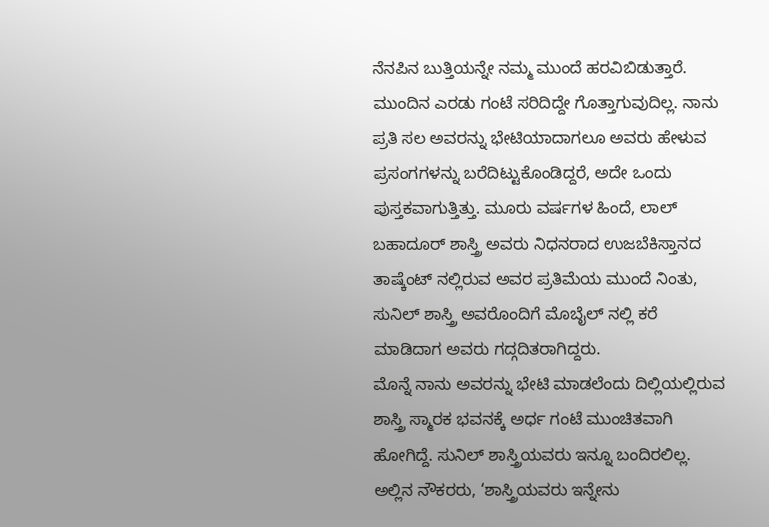ನೆನಪಿನ ಬುತ್ತಿಯನ್ನೇ ನಮ್ಮ ಮುಂದೆ ಹರವಿಬಿಡುತ್ತಾರೆ. ಮುಂದಿನ ಎರಡು ಗಂಟೆ ಸರಿದಿದ್ದೇ ಗೊತ್ತಾಗುವುದಿಲ್ಲ. ನಾನು ಪ್ರತಿ ಸಲ ಅವರನ್ನು ಭೇಟಿಯಾದಾಗಲೂ ಅವರು ಹೇಳುವ ಪ್ರಸಂಗಗಳನ್ನು ಬರೆದಿಟ್ಟುಕೊಂಡಿದ್ದರೆ, ಅದೇ ಒಂದು ಪುಸ್ತಕವಾಗುತ್ತಿತ್ತು. ಮೂರು ವರ್ಷಗಳ ಹಿಂದೆ, ಲಾಲ್ ಬಹಾದೂರ್ ಶಾಸ್ತ್ರಿ ಅವರು ನಿಧನರಾದ ಉಜಬೆಕಿಸ್ತಾನದ ತಾಷ್ಕೆಂಟ್ ನಲ್ಲಿರುವ ಅವರ ಪ್ರತಿಮೆಯ ಮುಂದೆ ನಿಂತು, ಸುನಿಲ್ ಶಾಸ್ತ್ರಿ ಅವರೊಂದಿಗೆ ಮೊಬೈಲ್ ನಲ್ಲಿ ಕರೆ ಮಾಡಿದಾಗ ಅವರು ಗದ್ಗದಿತರಾಗಿದ್ದರು.
ಮೊನ್ನೆ ನಾನು ಅವರನ್ನು ಭೇಟಿ ಮಾಡಲೆಂದು ದಿಲ್ಲಿಯಲ್ಲಿರುವ ಶಾಸ್ತ್ರಿ ಸ್ಮಾರಕ ಭವನಕ್ಕೆ ಅರ್ಧ ಗಂಟೆ ಮುಂಚಿತವಾಗಿ ಹೋಗಿದ್ದೆ. ಸುನಿಲ್ ಶಾಸ್ತ್ರಿಯವರು ಇನ್ನೂ ಬಂದಿರಲಿಲ್ಲ. ಅಲ್ಲಿನ ನೌಕರರು, ‘ಶಾಸ್ತ್ರಿಯವರು ಇನ್ನೇನು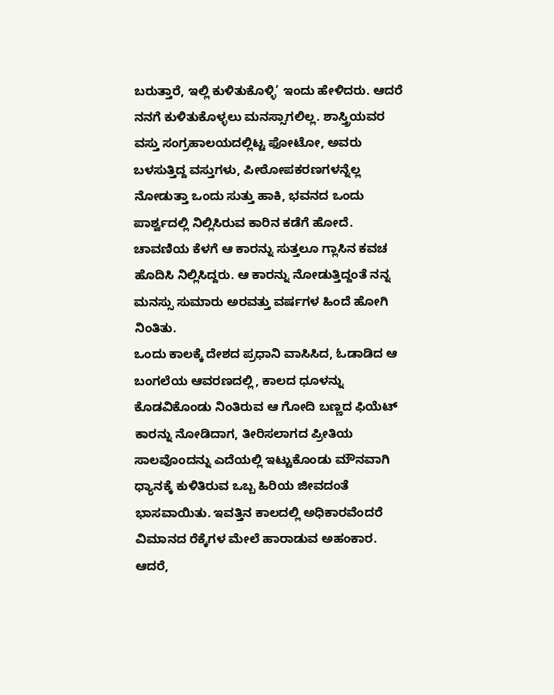ಬರುತ್ತಾರೆ, ಇಲ್ಲಿ ಕುಳಿತುಕೊಳ್ಳಿ’ ಇಂದು ಹೇಳಿದರು. ಆದರೆ ನನಗೆ ಕುಳಿತುಕೊಳ್ಳಲು ಮನಸ್ಸಾಗಲಿಲ್ಲ. ಶಾಸ್ತ್ರಿಯವರ ವಸ್ತು ಸಂಗ್ರಹಾಲಯದಲ್ಲಿಟ್ಟ ಫೋಟೋ, ಅವರು ಬಳಸುತ್ತಿದ್ದ ವಸ್ತುಗಳು, ಪೀಠೋಪಕರಣಗಳನ್ನೆಲ್ಲ ನೋಡುತ್ತಾ ಒಂದು ಸುತ್ತು ಹಾಕಿ, ಭವನದ ಒಂದು ಪಾರ್ಶ್ವದಲ್ಲಿ ನಿಲ್ಲಿಸಿರುವ ಕಾರಿನ ಕಡೆಗೆ ಹೋದೆ. ಚಾವಣಿಯ ಕೆಳಗೆ ಆ ಕಾರನ್ನು ಸುತ್ತಲೂ ಗ್ಲಾಸಿನ ಕವಚ ಹೊದಿಸಿ ನಿಲ್ಲಿಸಿದ್ದರು. ಆ ಕಾರನ್ನು ನೋಡುತ್ತಿದ್ದಂತೆ ನನ್ನ ಮನಸ್ಸು ಸುಮಾರು ಅರವತ್ತು ವರ್ಷಗಳ ಹಿಂದೆ ಹೋಗಿ ನಿಂತಿತು.
ಒಂದು ಕಾಲಕ್ಕೆ ದೇಶದ ಪ್ರಧಾನಿ ವಾಸಿಸಿದ, ಓಡಾಡಿದ ಆ ಬಂಗಲೆಯ ಆವರಣದಲ್ಲಿ, ಕಾಲದ ಧೂಳನ್ನು ಕೊಡವಿಕೊಂಡು ನಿಂತಿರುವ ಆ ಗೋದಿ ಬಣ್ಣದ ಫಿಯೆಟ್ ಕಾರನ್ನು ನೋಡಿದಾಗ, ತೀರಿಸಲಾಗದ ಪ್ರೀತಿಯ ಸಾಲವೊಂದನ್ನು ಎದೆಯಲ್ಲಿ ಇಟ್ಟುಕೊಂಡು ಮೌನವಾಗಿ ಧ್ಯಾನಕ್ಕೆ ಕುಳಿತಿರುವ ಒಬ್ಬ ಹಿರಿಯ ಜೀವದಂತೆ ಭಾಸವಾಯಿತು. ಇವತ್ತಿನ ಕಾಲದಲ್ಲಿ ಅಧಿಕಾರವೆಂದರೆ ವಿಮಾನದ ರೆಕ್ಕೆಗಳ ಮೇಲೆ ಹಾರಾಡುವ ಅಹಂಕಾರ. ಆದರೆ,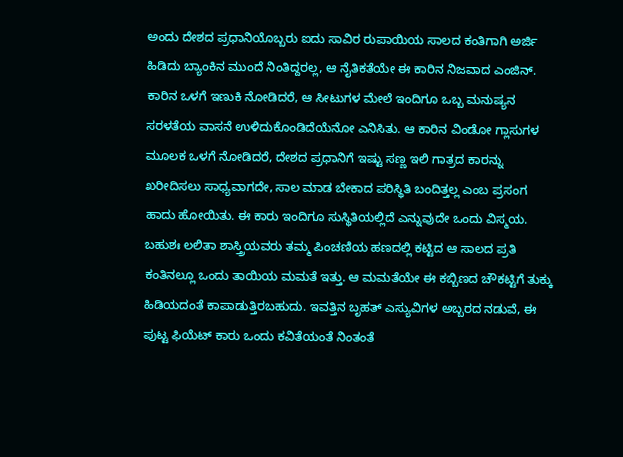ಅಂದು ದೇಶದ ಪ್ರಧಾನಿಯೊಬ್ಬರು ಐದು ಸಾವಿರ ರುಪಾಯಿಯ ಸಾಲದ ಕಂತಿಗಾಗಿ ಅರ್ಜಿ ಹಿಡಿದು ಬ್ಯಾಂಕಿನ ಮುಂದೆ ನಿಂತಿದ್ದರಲ್ಲ, ಆ ನೈತಿಕತೆಯೇ ಈ ಕಾರಿನ ನಿಜವಾದ ಎಂಜಿನ್.
ಕಾರಿನ ಒಳಗೆ ಇಣುಕಿ ನೋಡಿದರೆ, ಆ ಸೀಟುಗಳ ಮೇಲೆ ಇಂದಿಗೂ ಒಬ್ಬ ಮನುಷ್ಯನ ಸರಳತೆಯ ವಾಸನೆ ಉಳಿದುಕೊಂಡಿದೆಯೆನೋ ಎನಿಸಿತು. ಆ ಕಾರಿನ ವಿಂಡೋ ಗ್ಲಾಸುಗಳ ಮೂಲಕ ಒಳಗೆ ನೋಡಿದರೆ, ದೇಶದ ಪ್ರಧಾನಿಗೆ ಇಷ್ಟು ಸಣ್ಣ ಇಲಿ ಗಾತ್ರದ ಕಾರನ್ನು ಖರೀದಿಸಲು ಸಾಧ್ಯವಾಗದೇ, ಸಾಲ ಮಾಡ ಬೇಕಾದ ಪರಿಸ್ಥಿತಿ ಬಂದಿತ್ತಲ್ಲ ಎಂಬ ಪ್ರಸಂಗ ಹಾದು ಹೋಯಿತು. ಈ ಕಾರು ಇಂದಿಗೂ ಸುಸ್ಥಿತಿಯಲ್ಲಿದೆ ಎನ್ನುವುದೇ ಒಂದು ವಿಸ್ಮಯ. ಬಹುಶಃ ಲಲಿತಾ ಶಾಸ್ತ್ರಿಯವರು ತಮ್ಮ ಪಿಂಚಣಿಯ ಹಣದಲ್ಲಿ ಕಟ್ಟಿದ ಆ ಸಾಲದ ಪ್ರತಿ ಕಂತಿನಲ್ಲೂ ಒಂದು ತಾಯಿಯ ಮಮತೆ ಇತ್ತು. ಆ ಮಮತೆಯೇ ಈ ಕಬ್ಬಿಣದ ಚೌಕಟ್ಟಿಗೆ ತುಕ್ಕು ಹಿಡಿಯದಂತೆ ಕಾಪಾಡುತ್ತಿರಬಹುದು. ಇವತ್ತಿನ ಬೃಹತ್ ಎಸ್ಯುವಿಗಳ ಅಬ್ಬರದ ನಡುವೆ, ಈ ಪುಟ್ಟ ಫಿಯೆಟ್ ಕಾರು ಒಂದು ಕವಿತೆಯಂತೆ ನಿಂತಂತೆ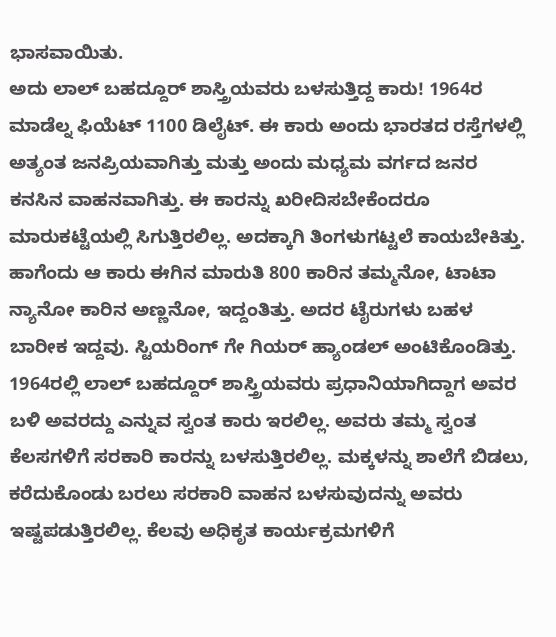ಭಾಸವಾಯಿತು.
ಅದು ಲಾಲ್ ಬಹದ್ದೂರ್ ಶಾಸ್ತ್ರಿಯವರು ಬಳಸುತ್ತಿದ್ದ ಕಾರು! 1964ರ ಮಾಡೆಲ್ನ ಫಿಯೆಟ್ 1100 ಡಿಲೈಟ್. ಈ ಕಾರು ಅಂದು ಭಾರತದ ರಸ್ತೆಗಳಲ್ಲಿ ಅತ್ಯಂತ ಜನಪ್ರಿಯವಾಗಿತ್ತು ಮತ್ತು ಅಂದು ಮಧ್ಯಮ ವರ್ಗದ ಜನರ ಕನಸಿನ ವಾಹನವಾಗಿತ್ತು. ಈ ಕಾರನ್ನು ಖರೀದಿಸಬೇಕೆಂದರೂ ಮಾರುಕಟ್ಟೆಯಲ್ಲಿ ಸಿಗುತ್ತಿರಲಿಲ್ಲ. ಅದಕ್ಕಾಗಿ ತಿಂಗಳುಗಟ್ಟಲೆ ಕಾಯಬೇಕಿತ್ತು. ಹಾಗೆಂದು ಆ ಕಾರು ಈಗಿನ ಮಾರುತಿ 800 ಕಾರಿನ ತಮ್ಮನೋ, ಟಾಟಾ ನ್ಯಾನೋ ಕಾರಿನ ಅಣ್ಣನೋ, ಇದ್ದಂತಿತ್ತು. ಅದರ ಟೈರುಗಳು ಬಹಳ ಬಾರೀಕ ಇದ್ದವು. ಸ್ಟಿಯರಿಂಗ್ ಗೇ ಗಿಯರ್ ಹ್ಯಾಂಡಲ್ ಅಂಟಿಕೊಂಡಿತ್ತು.
1964ರಲ್ಲಿ ಲಾಲ್ ಬಹದ್ದೂರ್ ಶಾಸ್ತ್ರಿಯವರು ಪ್ರಧಾನಿಯಾಗಿದ್ದಾಗ ಅವರ ಬಳಿ ಅವರದ್ದು ಎನ್ನುವ ಸ್ವಂತ ಕಾರು ಇರಲಿಲ್ಲ. ಅವರು ತಮ್ಮ ಸ್ವಂತ ಕೆಲಸಗಳಿಗೆ ಸರಕಾರಿ ಕಾರನ್ನು ಬಳಸುತ್ತಿರಲಿಲ್ಲ. ಮಕ್ಕಳನ್ನು ಶಾಲೆಗೆ ಬಿಡಲು, ಕರೆದುಕೊಂಡು ಬರಲು ಸರಕಾರಿ ವಾಹನ ಬಳಸುವುದನ್ನು ಅವರು ಇಷ್ಟಪಡುತ್ತಿರಲಿಲ್ಲ. ಕೆಲವು ಅಧಿಕೃತ ಕಾರ್ಯಕ್ರಮಗಳಿಗೆ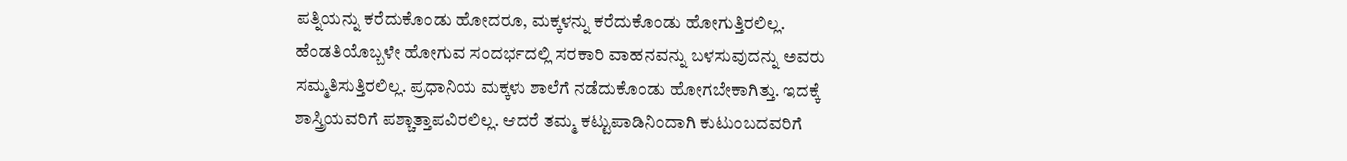ಪತ್ನಿಯನ್ನು ಕರೆದುಕೊಂಡು ಹೋದರೂ, ಮಕ್ಕಳನ್ನು ಕರೆದುಕೊಂಡು ಹೋಗುತ್ತಿರಲಿಲ್ಲ. ಹೆಂಡತಿಯೊಬ್ಬಳೇ ಹೋಗುವ ಸಂದರ್ಭದಲ್ಲಿ ಸರಕಾರಿ ವಾಹನವನ್ನು ಬಳಸುವುದನ್ನು ಅವರು ಸಮ್ಮತಿಸುತ್ತಿರಲಿಲ್ಲ. ಪ್ರಧಾನಿಯ ಮಕ್ಕಳು ಶಾಲೆಗೆ ನಡೆದುಕೊಂಡು ಹೋಗಬೇಕಾಗಿತ್ತು. ಇದಕ್ಕೆ ಶಾಸ್ತ್ರಿಯವರಿಗೆ ಪಶ್ಚಾತ್ತಾಪವಿರಲಿಲ್ಲ. ಆದರೆ ತಮ್ಮ ಕಟ್ಟುಪಾಡಿನಿಂದಾಗಿ ಕುಟುಂಬದವರಿಗೆ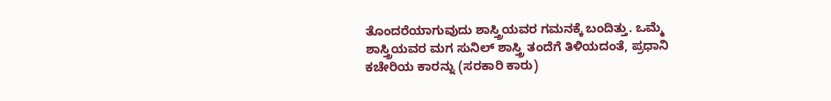ತೊಂದರೆಯಾಗುವುದು ಶಾಸ್ತ್ರಿಯವರ ಗಮನಕ್ಕೆ ಬಂದಿತ್ತು. ಒಮ್ಮೆ ಶಾಸ್ತ್ರಿಯವರ ಮಗ ಸುನಿಲ್ ಶಾಸ್ತ್ರಿ ತಂದೆಗೆ ತಿಳಿಯದಂತೆ, ಪ್ರಧಾನಿ ಕಚೇರಿಯ ಕಾರನ್ನು (ಸರಕಾರಿ ಕಾರು)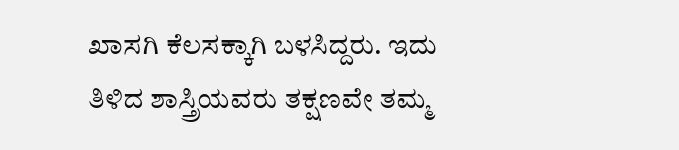ಖಾಸಗಿ ಕೆಲಸಕ್ಕಾಗಿ ಬಳಸಿದ್ದರು. ಇದು ತಿಳಿದ ಶಾಸ್ತ್ರಿಯವರು ತಕ್ಷಣವೇ ತಮ್ಮ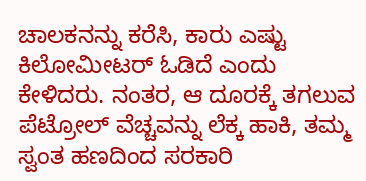ಚಾಲಕನನ್ನು ಕರೆಸಿ, ಕಾರು ಎಷ್ಟು ಕಿಲೋಮೀಟರ್ ಓಡಿದೆ ಎಂದು ಕೇಳಿದರು. ನಂತರ, ಆ ದೂರಕ್ಕೆ ತಗಲುವ ಪೆಟ್ರೋಲ್ ವೆಚ್ಚವನ್ನು ಲೆಕ್ಕ ಹಾಕಿ, ತಮ್ಮ ಸ್ವಂತ ಹಣದಿಂದ ಸರಕಾರಿ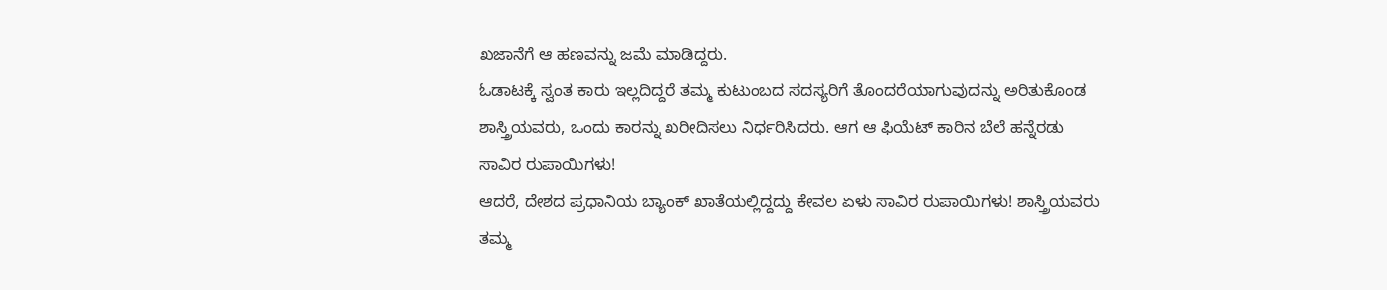ಖಜಾನೆಗೆ ಆ ಹಣವನ್ನು ಜಮೆ ಮಾಡಿದ್ದರು.
ಓಡಾಟಕ್ಕೆ ಸ್ವಂತ ಕಾರು ಇಲ್ಲದಿದ್ದರೆ ತಮ್ಮ ಕುಟುಂಬದ ಸದಸ್ಯರಿಗೆ ತೊಂದರೆಯಾಗುವುದನ್ನು ಅರಿತುಕೊಂಡ ಶಾಸ್ತ್ರಿಯವರು, ಒಂದು ಕಾರನ್ನು ಖರೀದಿಸಲು ನಿರ್ಧರಿಸಿದರು. ಆಗ ಆ ಫಿಯೆಟ್ ಕಾರಿನ ಬೆಲೆ ಹನ್ನೆರಡು ಸಾವಿರ ರುಪಾಯಿಗಳು!
ಆದರೆ, ದೇಶದ ಪ್ರಧಾನಿಯ ಬ್ಯಾಂಕ್ ಖಾತೆಯಲ್ಲಿದ್ದದ್ದು ಕೇವಲ ಏಳು ಸಾವಿರ ರುಪಾಯಿಗಳು! ಶಾಸ್ತ್ರಿಯವರು ತಮ್ಮ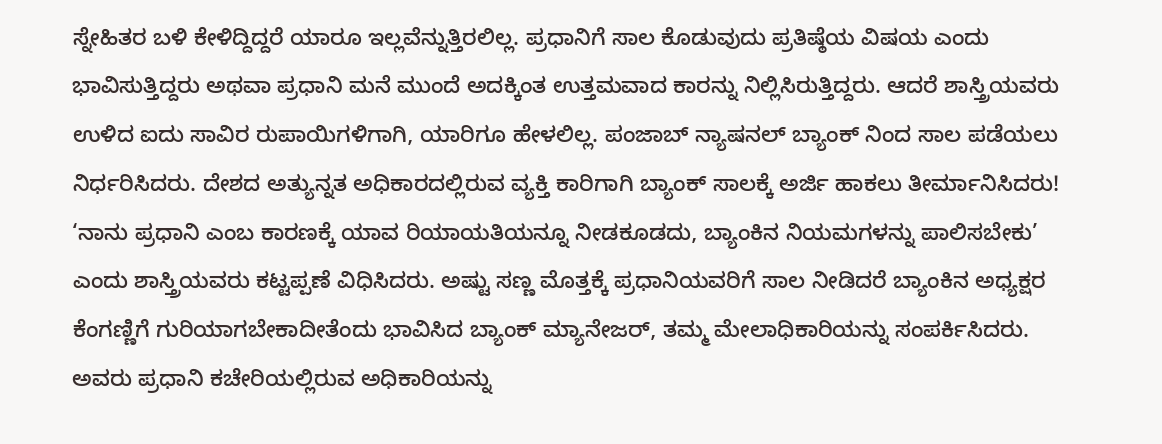ಸ್ನೇಹಿತರ ಬಳಿ ಕೇಳಿದ್ದಿದ್ದರೆ ಯಾರೂ ಇಲ್ಲವೆನ್ನುತ್ತಿರಲಿಲ್ಲ. ಪ್ರಧಾನಿಗೆ ಸಾಲ ಕೊಡುವುದು ಪ್ರತಿಷ್ಠೆಯ ವಿಷಯ ಎಂದು ಭಾವಿಸುತ್ತಿದ್ದರು ಅಥವಾ ಪ್ರಧಾನಿ ಮನೆ ಮುಂದೆ ಅದಕ್ಕಿಂತ ಉತ್ತಮವಾದ ಕಾರನ್ನು ನಿಲ್ಲಿಸಿರುತ್ತಿದ್ದರು. ಆದರೆ ಶಾಸ್ತ್ರಿಯವರು ಉಳಿದ ಐದು ಸಾವಿರ ರುಪಾಯಿಗಳಿಗಾಗಿ, ಯಾರಿಗೂ ಹೇಳಲಿಲ್ಲ. ಪಂಜಾಬ್ ನ್ಯಾಷನಲ್ ಬ್ಯಾಂಕ್ ನಿಂದ ಸಾಲ ಪಡೆಯಲು ನಿರ್ಧರಿಸಿದರು. ದೇಶದ ಅತ್ಯುನ್ನತ ಅಧಿಕಾರದಲ್ಲಿರುವ ವ್ಯಕ್ತಿ ಕಾರಿಗಾಗಿ ಬ್ಯಾಂಕ್ ಸಾಲಕ್ಕೆ ಅರ್ಜಿ ಹಾಕಲು ತೀರ್ಮಾನಿಸಿದರು!
‘ನಾನು ಪ್ರಧಾನಿ ಎಂಬ ಕಾರಣಕ್ಕೆ ಯಾವ ರಿಯಾಯತಿಯನ್ನೂ ನೀಡಕೂಡದು, ಬ್ಯಾಂಕಿನ ನಿಯಮಗಳನ್ನು ಪಾಲಿಸಬೇಕು’ ಎಂದು ಶಾಸ್ತ್ರಿಯವರು ಕಟ್ಟಪ್ಪಣೆ ವಿಧಿಸಿದರು. ಅಷ್ಟು ಸಣ್ಣ ಮೊತ್ತಕ್ಕೆ ಪ್ರಧಾನಿಯವರಿಗೆ ಸಾಲ ನೀಡಿದರೆ ಬ್ಯಾಂಕಿನ ಅಧ್ಯಕ್ಷರ ಕೆಂಗಣ್ಣಿಗೆ ಗುರಿಯಾಗಬೇಕಾದೀತೆಂದು ಭಾವಿಸಿದ ಬ್ಯಾಂಕ್ ಮ್ಯಾನೇಜರ್, ತಮ್ಮ ಮೇಲಾಧಿಕಾರಿಯನ್ನು ಸಂಪರ್ಕಿಸಿದರು. ಅವರು ಪ್ರಧಾನಿ ಕಚೇರಿಯಲ್ಲಿರುವ ಅಧಿಕಾರಿಯನ್ನು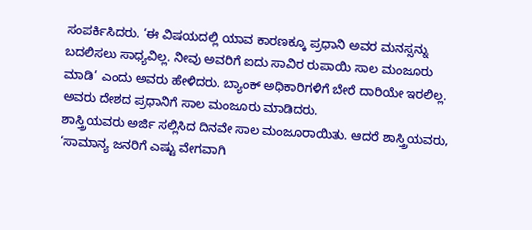ಸಂಪರ್ಕಿಸಿದರು. ‘ಈ ವಿಷಯದಲ್ಲಿ ಯಾವ ಕಾರಣಕ್ಕೂ ಪ್ರಧಾನಿ ಅವರ ಮನಸ್ಸನ್ನು ಬದಲಿಸಲು ಸಾಧ್ಯವಿಲ್ಲ. ನೀವು ಅವರಿಗೆ ಐದು ಸಾವಿರ ರುಪಾಯಿ ಸಾಲ ಮಂಜೂರು ಮಾಡಿ’ ಎಂದು ಅವರು ಹೇಳಿದರು. ಬ್ಯಾಂಕ್ ಅಧಿಕಾರಿಗಳಿಗೆ ಬೇರೆ ದಾರಿಯೇ ಇರಲಿಲ್ಲ. ಅವರು ದೇಶದ ಪ್ರಧಾನಿಗೆ ಸಾಲ ಮಂಜೂರು ಮಾಡಿದರು.
ಶಾಸ್ತ್ರಿಯವರು ಅರ್ಜಿ ಸಲ್ಲಿಸಿದ ದಿನವೇ ಸಾಲ ಮಂಜೂರಾಯಿತು. ಆದರೆ ಶಾಸ್ತ್ರಿಯವರು, ‘ಸಾಮಾನ್ಯ ಜನರಿಗೆ ಎಷ್ಟು ವೇಗವಾಗಿ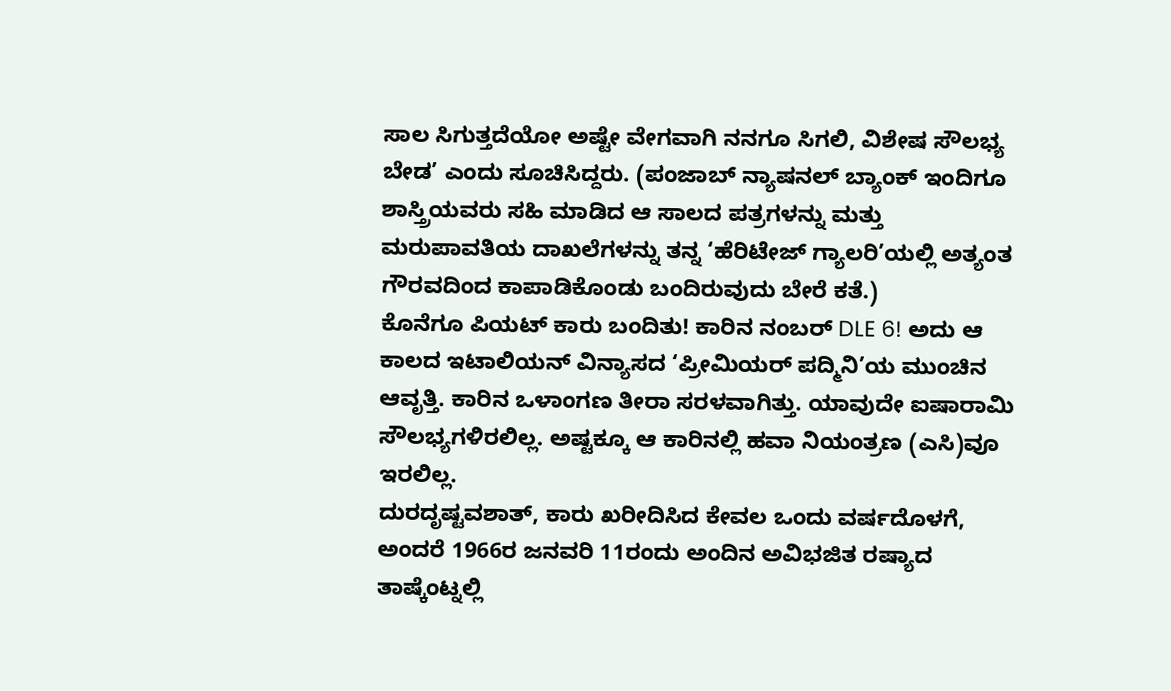ಸಾಲ ಸಿಗುತ್ತದೆಯೋ ಅಷ್ಟೇ ವೇಗವಾಗಿ ನನಗೂ ಸಿಗಲಿ, ವಿಶೇಷ ಸೌಲಭ್ಯ ಬೇಡ’ ಎಂದು ಸೂಚಿಸಿದ್ದರು. (ಪಂಜಾಬ್ ನ್ಯಾಷನಲ್ ಬ್ಯಾಂಕ್ ಇಂದಿಗೂ ಶಾಸ್ತ್ರಿಯವರು ಸಹಿ ಮಾಡಿದ ಆ ಸಾಲದ ಪತ್ರಗಳನ್ನು ಮತ್ತು ಮರುಪಾವತಿಯ ದಾಖಲೆಗಳನ್ನು ತನ್ನ ‘ಹೆರಿಟೇಜ್ ಗ್ಯಾಲರಿ’ಯಲ್ಲಿ ಅತ್ಯಂತ ಗೌರವದಿಂದ ಕಾಪಾಡಿಕೊಂಡು ಬಂದಿರುವುದು ಬೇರೆ ಕತೆ.)
ಕೊನೆಗೂ ಪಿಯಟ್ ಕಾರು ಬಂದಿತು! ಕಾರಿನ ನಂಬರ್ DLE 6! ಅದು ಆ ಕಾಲದ ಇಟಾಲಿಯನ್ ವಿನ್ಯಾಸದ ‘ಪ್ರೀಮಿಯರ್ ಪದ್ಮಿನಿ’ಯ ಮುಂಚಿನ ಆವೃತ್ತಿ. ಕಾರಿನ ಒಳಾಂಗಣ ತೀರಾ ಸರಳವಾಗಿತ್ತು. ಯಾವುದೇ ಐಷಾರಾಮಿ ಸೌಲಭ್ಯಗಳಿರಲಿಲ್ಲ. ಅಷ್ಟಕ್ಕೂ ಆ ಕಾರಿನಲ್ಲಿ ಹವಾ ನಿಯಂತ್ರಣ (ಎಸಿ)ವೂ ಇರಲಿಲ್ಲ.
ದುರದೃಷ್ಟವಶಾತ್, ಕಾರು ಖರೀದಿಸಿದ ಕೇವಲ ಒಂದು ವರ್ಷದೊಳಗೆ, ಅಂದರೆ 1966ರ ಜನವರಿ 11ರಂದು ಅಂದಿನ ಅವಿಭಜಿತ ರಷ್ಯಾದ ತಾಷ್ಕೆಂಟ್ನಲ್ಲಿ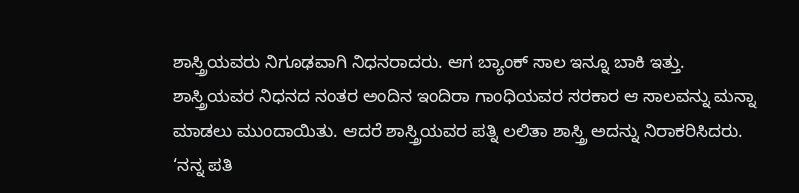ಶಾಸ್ತ್ರಿಯವರು ನಿಗೂಢವಾಗಿ ನಿಧನರಾದರು. ಆಗ ಬ್ಯಾಂಕ್ ಸಾಲ ಇನ್ನೂ ಬಾಕಿ ಇತ್ತು.
ಶಾಸ್ತ್ರಿಯವರ ನಿಧನದ ನಂತರ ಅಂದಿನ ಇಂದಿರಾ ಗಾಂಧಿಯವರ ಸರಕಾರ ಆ ಸಾಲವನ್ನು ಮನ್ನಾ ಮಾಡಲು ಮುಂದಾಯಿತು. ಆದರೆ ಶಾಸ್ತ್ರಿಯವರ ಪತ್ನಿ ಲಲಿತಾ ಶಾಸ್ತ್ರಿ ಅದನ್ನು ನಿರಾಕರಿಸಿದರು. ‘ನನ್ನ ಪತಿ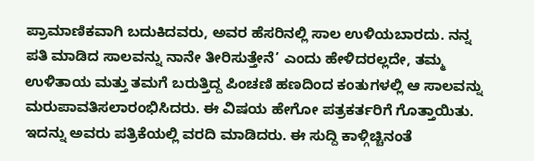ಪ್ರಾಮಾಣಿಕವಾಗಿ ಬದುಕಿದವರು, ಅವರ ಹೆಸರಿನಲ್ಲಿ ಸಾಲ ಉಳಿಯಬಾರದು. ನನ್ನ ಪತಿ ಮಾಡಿದ ಸಾಲವನ್ನು ನಾನೇ ತೀರಿಸುತ್ತೇನೆ’ ಎಂದು ಹೇಳಿದರಲ್ಲದೇ, ತಮ್ಮ ಉಳಿತಾಯ ಮತ್ತು ತಮಗೆ ಬರುತ್ತಿದ್ದ ಪಿಂಚಣಿ ಹಣದಿಂದ ಕಂತುಗಳಲ್ಲಿ ಆ ಸಾಲವನ್ನು ಮರುಪಾವತಿಸಲಾರಂಭಿಸಿದರು. ಈ ವಿಷಯ ಹೇಗೋ ಪತ್ರಕರ್ತರಿಗೆ ಗೊತ್ತಾಯಿತು. ಇದನ್ನು ಅವರು ಪತ್ರಿಕೆಯಲ್ಲಿ ವರದಿ ಮಾಡಿದರು. ಈ ಸುದ್ದಿ ಕಾಳ್ಗಿಚ್ಚಿನಂತೆ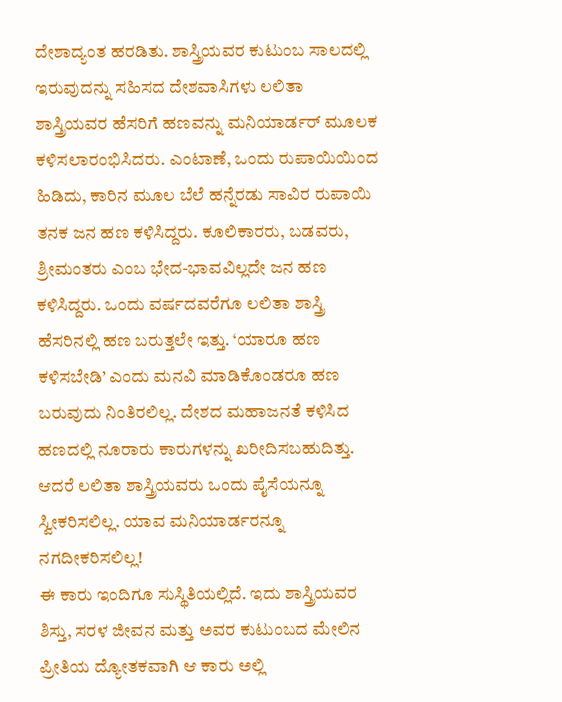ದೇಶಾದ್ಯಂತ ಹರಡಿತು. ಶಾಸ್ತ್ರಿಯವರ ಕುಟುಂಬ ಸಾಲದಲ್ಲಿ ಇರುವುದನ್ನು ಸಹಿಸದ ದೇಶವಾಸಿಗಳು ಲಲಿತಾ ಶಾಸ್ತ್ರಿಯವರ ಹೆಸರಿಗೆ ಹಣವನ್ನು ಮನಿಯಾರ್ಡರ್ ಮೂಲಕ ಕಳಿಸಲಾರಂಭಿಸಿದರು. ಎಂಟಾಣೆ, ಒಂದು ರುಪಾಯಿಯಿಂದ ಹಿಡಿದು, ಕಾರಿನ ಮೂಲ ಬೆಲೆ ಹನ್ನೆರಡು ಸಾವಿರ ರುಪಾಯಿ ತನಕ ಜನ ಹಣ ಕಳಿಸಿದ್ದರು. ಕೂಲಿಕಾರರು, ಬಡವರು, ಶ್ರೀಮಂತರು ಎಂಬ ಭೇದ-ಭಾವವಿಲ್ಲದೇ ಜನ ಹಣ ಕಳಿಸಿದ್ದರು. ಒಂದು ವರ್ಷದವರೆಗೂ ಲಲಿತಾ ಶಾಸ್ತ್ರಿ ಹೆಸರಿನಲ್ಲಿ ಹಣ ಬರುತ್ತಲೇ ಇತ್ತು. ‘ಯಾರೂ ಹಣ ಕಳಿಸಬೇಡಿ’ ಎಂದು ಮನವಿ ಮಾಡಿಕೊಂಡರೂ ಹಣ ಬರುವುದು ನಿಂತಿರಲಿಲ್ಲ. ದೇಶದ ಮಹಾಜನತೆ ಕಳಿಸಿದ ಹಣದಲ್ಲಿ ನೂರಾರು ಕಾರುಗಳನ್ನು ಖರೀದಿಸಬಹುದಿತ್ತು. ಆದರೆ ಲಲಿತಾ ಶಾಸ್ತ್ರಿಯವರು ಒಂದು ಪೈಸೆಯನ್ನೂ ಸ್ವೀಕರಿಸಲಿಲ್ಲ. ಯಾವ ಮನಿಯಾರ್ಡರನ್ನೂ ನಗದೀಕರಿಸಲಿಲ್ಲ!
ಈ ಕಾರು ಇಂದಿಗೂ ಸುಸ್ಥಿತಿಯಲ್ಲಿದೆ. ಇದು ಶಾಸ್ತ್ರಿಯವರ ಶಿಸ್ತು, ಸರಳ ಜೀವನ ಮತ್ತು ಅವರ ಕುಟುಂಬದ ಮೇಲಿನ ಪ್ರೀತಿಯ ದ್ಯೋತಕವಾಗಿ ಆ ಕಾರು ಅಲ್ಲಿ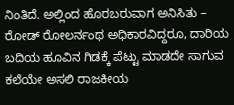ನಿಂತಿದೆ. ಅಲ್ಲಿಂದ ಹೊರಬರುವಾಗ ಅನಿಸಿತು – ರೋಡ್ ರೋಲರ್ನಂಥ ಅಧಿಕಾರವಿದ್ದರೂ, ದಾರಿಯ ಬದಿಯ ಹೂವಿನ ಗಿಡಕ್ಕೆ ಪೆಟ್ಟು ಮಾಡದೇ ಸಾಗುವ ಕಲೆಯೇ ಅಸಲಿ ರಾಜಕೀಯ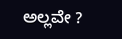ಅಲ್ಲವೇ ?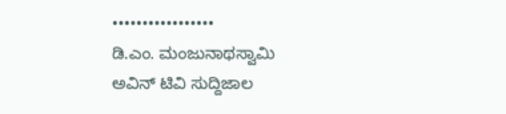•••••••••••••••••
ಡಿ.ಎಂ. ಮಂಜುನಾಥಸ್ವಾಮಿ
ಅವಿನ್ ಟಿವಿ ಸುದ್ದಿಜಾಲ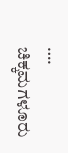….
ಚಿಕ್ಕಮಗಳೂರು